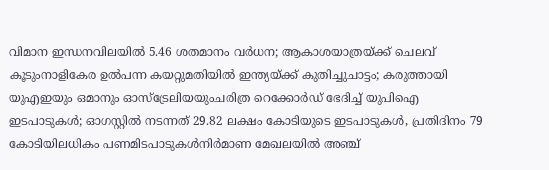വിമാന ഇന്ധനവിലയിൽ 5.46 ശതമാനം വർധന; ആകാശയാത്രയ്ക്ക് ചെലവ് കൂടുംനാളികേര ഉൽപന്ന കയറ്റുമതിയിൽ ഇന്ത്യയ്ക്ക് കുതിച്ചുചാട്ടം; കരുത്തായി യുഎഇയും ഒമാനും ഓസ്ട്രേലിയയുംചരിത്ര റെക്കോർഡ് ഭേദിച്ച് യുപിഐ ഇടപാടുകൾ; ഓഗസ്റ്റിൽ നടന്നത് 29.82 ലക്ഷം കോടിയുടെ ഇടപാടുകൾ, പ്രതിദിനം 79 കോടിയിലധികം പണമിടപാടുകൾനിര്‍മാണ മേഖലയില്‍ അഞ്ച്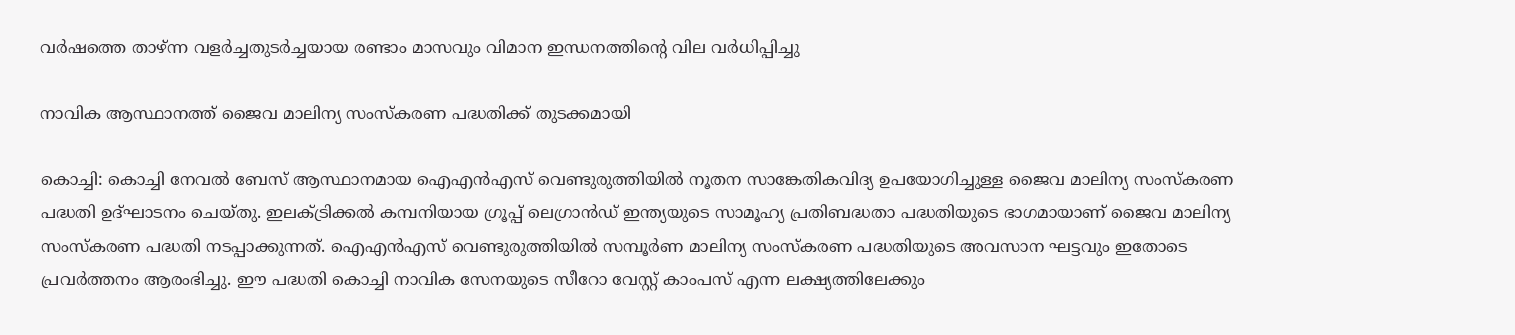വര്‍ഷത്തെ താഴ്ന്ന വളര്‍ച്ചതുടർച്ചയായ രണ്ടാം മാസവും വിമാന ഇന്ധനത്തിൻ്റെ വില വർധിപ്പിച്ചു

നാവിക ആസ്ഥാനത്ത് ജൈവ മാലിന്യ സംസ്‌കരണ പദ്ധതിക്ക് തുടക്കമായി

കൊച്ചി: കൊച്ചി നേവൽ ബേസ് ആസ്ഥാനമായ ഐഎൻഎസ് വെണ്ടുരുത്തിയിൽ നൂതന സാങ്കേതികവിദ്യ ഉപയോഗിച്ചുള്ള ജൈവ മാലിന്യ സംസ്‌കരണ പദ്ധതി ഉദ്ഘാടനം ചെയ്തു. ഇലക്ട്രിക്കൽ കമ്പനിയായ ഗ്രൂപ്പ്‌ ലെഗ്രാൻഡ് ഇന്ത്യയുടെ സാമൂഹ്യ പ്രതിബദ്ധതാ പദ്ധതിയുടെ ഭാഗമായാണ് ജൈവ മാലിന്യ സംസ്‌കരണ പദ്ധതി നടപ്പാക്കുന്നത്. ഐഎൻഎസ് വെണ്ടുരുത്തിയിൽ സമ്പൂർണ മാലിന്യ സംസ്‌കരണ പദ്ധതിയുടെ അവസാന ഘട്ടവും ഇതോടെ പ്രവർത്തനം ആരംഭിച്ചു. ഈ പദ്ധതി കൊച്ചി നാവിക സേനയുടെ സീറോ വേസ്റ്റ് കാംപസ്‌ എന്ന ലക്ഷ്യത്തിലേക്കും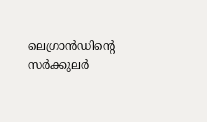ലെഗ്രാൻഡിന്റെ സർക്കുലർ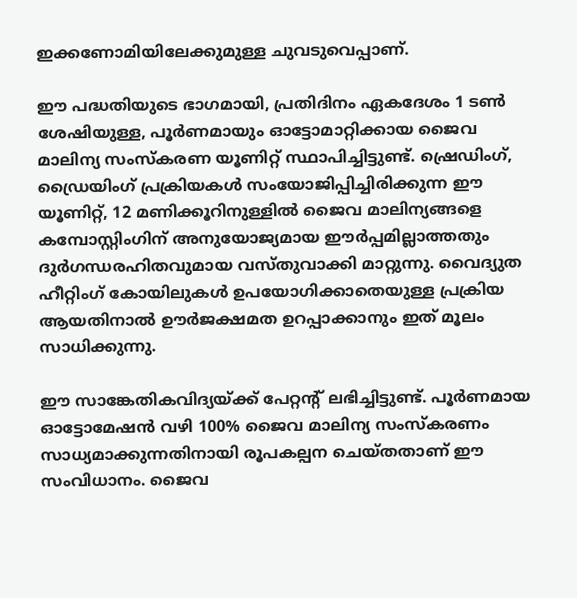ഇക്കണോമിയിലേക്കുമുള്ള ചുവടുവെപ്പാണ്.

ഈ പദ്ധതിയുടെ ഭാഗമായി, പ്രതിദിനം ഏകദേശം 1 ടൺ ശേഷിയുള്ള, പൂർണമായും ഓട്ടോമാറ്റിക്കായ ജൈവ മാലിന്യ സംസ്കരണ യൂണിറ്റ് സ്ഥാപിച്ചിട്ടുണ്ട്. ഷ്രെഡിംഗ്, ഡ്രൈയിംഗ് പ്രക്രിയകൾ സംയോജിപ്പിച്ചിരിക്കുന്ന ഈ യൂണിറ്റ്, 12 മണിക്കൂറിനുള്ളിൽ ജൈവ മാലിന്യങ്ങളെ കമ്പോസ്റ്റിംഗിന് അനുയോജ്യമായ ഈർപ്പമില്ലാത്തതും ദുർഗന്ധരഹിതവുമായ വസ്തുവാക്കി മാറ്റുന്നു. വൈദ്യുത ഹീറ്റിംഗ് കോയിലുകൾ ഉപയോഗിക്കാതെയുള്ള പ്രക്രിയ ആയതിനാൽ ഊർജക്ഷമത ഉറപ്പാക്കാനും ഇത് മൂലം സാധിക്കുന്നു.

ഈ സാങ്കേതികവിദ്യയ്ക്ക് പേറ്റന്റ് ലഭിച്ചിട്ടുണ്ട്. പൂർണമായ ഓട്ടോമേഷൻ വഴി 100% ജൈവ മാലിന്യ സംസ്കരണം സാധ്യമാക്കുന്നതിനായി രൂപകല്പന ചെയ്തതാണ് ഈ സംവിധാനം. ജൈവ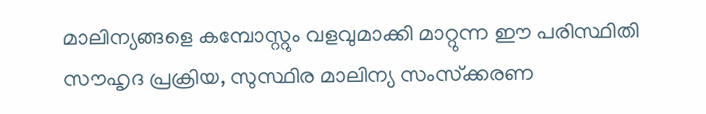മാലിന്യങ്ങളെ കമ്പോസ്റ്റും വളവുമാക്കി മാറ്റുന്ന ഈ പരിസ്ഥിതി സൗഹൃദ പ്രക്രിയ, സുസ്ഥിര മാലിന്യ സംസ്‌ക്കരണ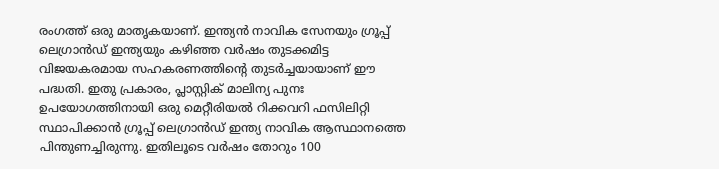രംഗത്ത് ഒരു മാതൃകയാണ്. ഇന്ത്യൻ നാവിക സേനയും ഗ്രൂപ്പ് ലെഗ്രാൻഡ് ഇന്ത്യയും കഴിഞ്ഞ വർഷം തുടക്കമിട്ട വിജയകരമായ സഹകരണത്തിന്റെ തുടർച്ചയായാണ് ഈ പദ്ധതി. ഇതു പ്രകാരം, പ്ലാസ്റ്റിക് മാലിന്യ പുനഃ ഉപയോഗത്തിനായി ഒരു മെറ്റീരിയൽ റിക്കവറി ഫസിലിറ്റി സ്ഥാപിക്കാൻ ഗ്രൂപ്പ് ലെഗ്രാൻഡ് ഇന്ത്യ നാവിക ആസ്ഥാനത്തെ പിന്തുണച്ചിരുന്നു. ഇതിലൂടെ വർഷം തോറും 100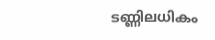ടണ്ണിലധികം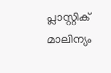പ്ലാസ്റ്റിക് മാലിന്യം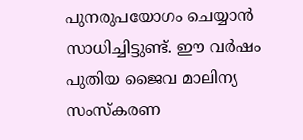പുനരുപയോഗം ചെയ്യാൻ സാധിച്ചിട്ടുണ്ട്. ഈ വർഷം പുതിയ ജൈവ മാലിന്യ സംസ്കരണ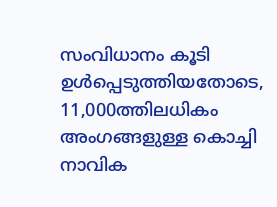സംവിധാനം കൂടി ഉൾപ്പെടുത്തിയതോടെ, 11,000ത്തിലധികം അംഗങ്ങളുള്ള കൊച്ചി നാവിക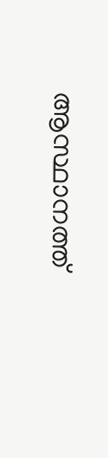ആസ്ഥാനത്ത്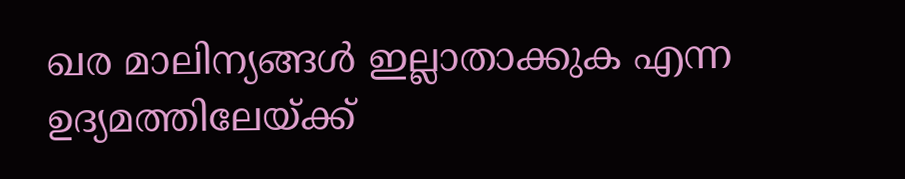ഖര മാലിന്യങ്ങൾ ഇല്ലാതാക്കുക എന്ന ഉദ്യമത്തിലേയ്ക്ക്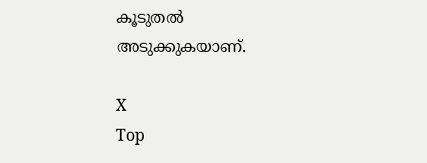കൂടുതൽ അടുക്കുകയാണ്.

X
Top